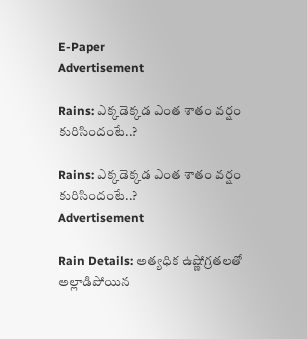E-Paper
Advertisement

Rains: ఎక్కడెక్కడ ఎంత శాతం వర్షం కురిసిందంటే..?

Rains: ఎక్కడెక్కడ ఎంత శాతం వర్షం కురిసిందంటే..?
Advertisement

Rain Details: అత్యధిక ఉష్ణోగ్రతలతో అల్లాడిపోయిన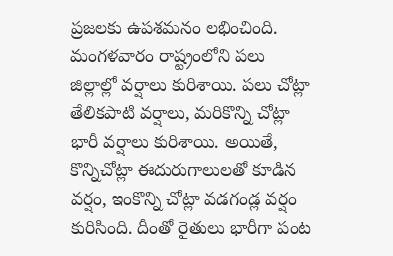ప్రజలకు ఉపశమనం లభించింది. మంగళవారం రాష్ట్రంలోని పలు జిల్లాల్లో వర్షాలు కురిశాయి. పలు చోట్లా తేలికపాటి వర్షాలు, మరికొన్ని చోట్లా భారీ వర్షాలు కురిశాయి. అయితే, కొన్నిచోట్లా ఈదురుగాలులతో కూడిన వర్షం, ఇంకొన్ని చోట్లా వడగండ్ల వర్షం కురిసింది. దీంతో రైతులు భారీగా పంట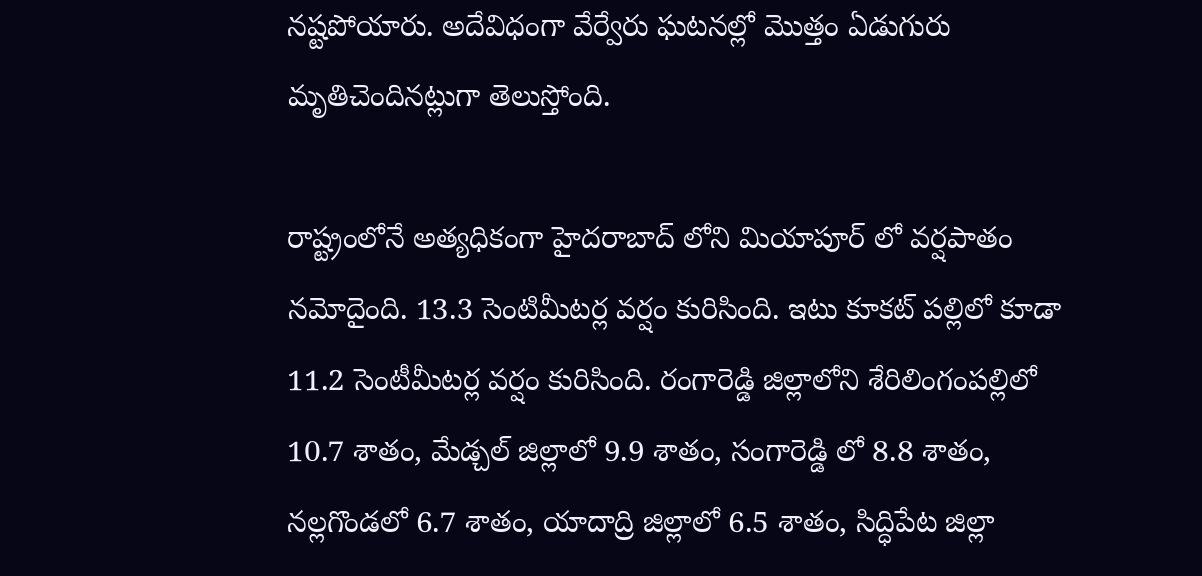నష్టపోయారు. అదేవిధంగా వేర్వేరు ఘటనల్లో మొత్తం ఏడుగురు మృతిచెందినట్లుగా తెలుస్తోంది.

రాష్ట్రంలోనే అత్యధికంగా హైదరాబాద్ లోని మియాపూర్ లో వర్షపాతం నమోదైంది. 13.3 సెంటిమీటర్ల వర్షం కురిసింది. ఇటు కూకట్ పల్లిలో కూడా 11.2 సెంటీమీటర్ల వర్షం కురిసింది. రంగారెడ్డి జిల్లాలోని శేరిలింగంపల్లిలో 10.7 శాతం, మేడ్చల్ జిల్లాలో 9.9 శాతం, సంగారెడ్డి లో 8.8 శాతం, నల్లగొండలో 6.7 శాతం, యాదాద్రి జిల్లాలో 6.5 శాతం, సిద్ధిపేట జిల్లా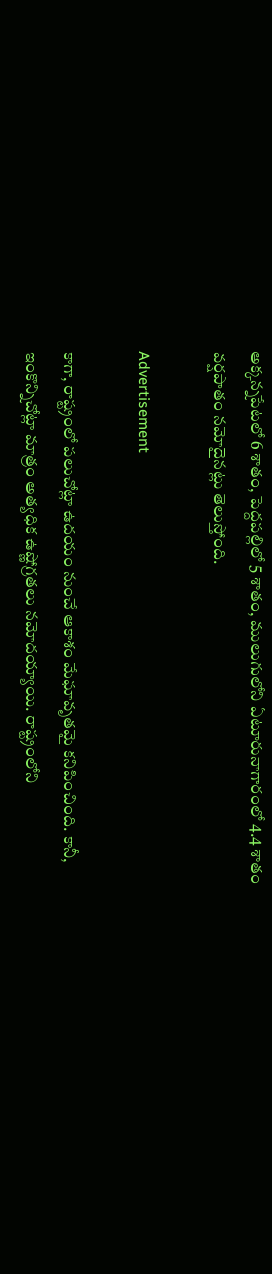అక్కన్నపేటలో 6 శాతం, పెద్దపల్లిలో 5 శాతం, ములుగులోని ఏటూరునాగారంలో 4.4 శాతం వర్షపాతం నమోదైనట్లు తెలుస్తోంది.

Advertisement

కాగా, రాష్ట్రంలో పలుచోట్లా ఉదయం నుంచే ఆకాశం మేఘావృతమై కనిపించింది. కానీ, ఇంకొన్నిచోట్లా మాత్రం అత్యధిక ఉష్ణోగ్రతలు నమోదయ్యాయి. రాష్ట్రంలోని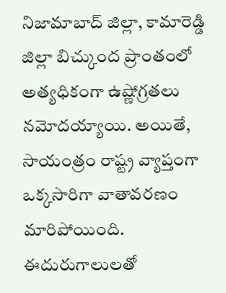నిజామాబాద్ జిల్లా, కామారెడ్డి జిల్లా బిచ్కుంద ప్రాంతంలో అత్యధికంగా ఉష్ణోగ్రతలు నమోదయ్యాయి. అయితే, సాయంత్రం రాష్ట్ర వ్యాప్తంగా ఒక్కసారిగా వాతావరణం మారిపోయింది. ఈదురుగాలులతో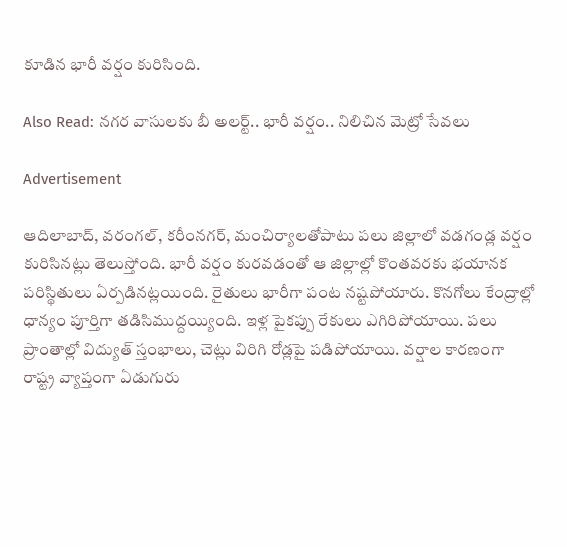కూడిన భారీ వర్షం కురిసింది.

Also Read: నగర వాసులకు బీ అలర్ట్.. భారీ వర్షం.. నిలిచిన మెట్రో సేవలు

Advertisement

ఆదిలాబాద్, వరంగల్, కరీంనగర్, మంచిర్యాలతోపాటు పలు జిల్లాలో వడగండ్ల వర్షం కురిసినట్లు తెలుస్తోంది. భారీ వర్షం కురవడంతో ఆ జిల్లాల్లో కొంతవరకు భయానక పరిస్థితులు ఏర్పడినట్లయింది. రైతులు భారీగా పంట నష్టపోయారు. కొనగోలు కేంద్రాల్లో ధాన్యం పూర్తిగా తడిసిముద్దయ్యింది. ఇళ్ల పైకప్పు రేకులు ఎగిరిపోయాయి. పలు ప్రాంతాల్లో విద్యుత్ స్తంభాలు, చెట్లు విరిగి రోడ్లపై పడిపోయాయి. వర్షాల కారణంగా రాష్ట్ర వ్యాప్తంగా ఏడుగురు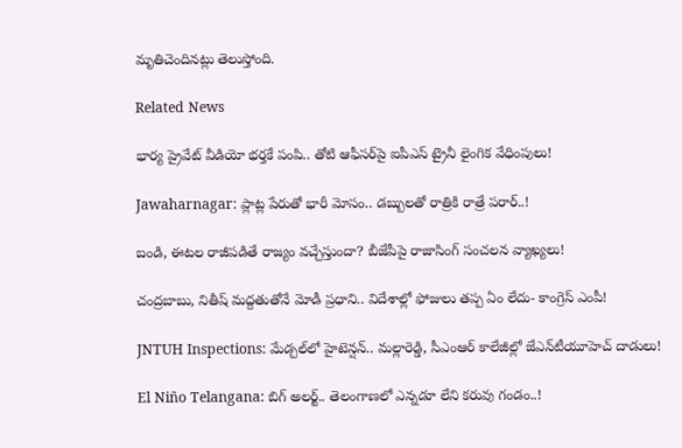మృతిచెందినట్లు తెలుస్తోంది.

Related News

భార్య ప్రైవేట్ వీడియో భర్తకే పంపి.. తోటి ఆఫీసర్‌పై ఐపీఎస్ ట్రైనీ లైంగిక వేధింపులు!

Jawaharnagar: ప్లాట్ల పేరుతో భారీ మోసం.. డబ్బులతో రాత్రికి రాత్రే పరార్..!

బండి, ఈటల రాజీపడితే రాజ్యం వచ్చేస్తుందా? బీజేపీపై రాజాసింగ్ సంచలన వ్యాఖ్యలు!

చంద్రబాబు, నితీష్ మద్దతుతోనే మోడీ ప్రధాని.. విదేశాల్లో ఫోజులు తప్ప ఏం లేదు- కాంగ్రెస్ ఎంపీ!

JNTUH Inspections: మేడ్చల్‌లో హైటెన్షన్.. మల్లారెడ్డి, సీఎంఆర్ కాలేజీల్లో జేఎన్‌టీయూహెచ్ దాడులు!

El Niño Telangana: బిగ్ అలర్ట్.. తెలంగాణలో ఎన్నడూ లేని కరువు గండం..!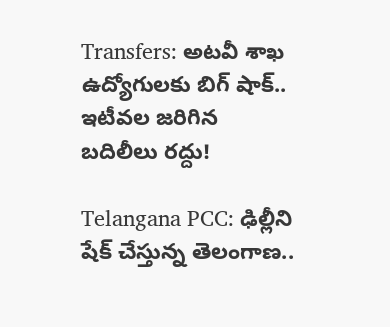Transfers: అటవీ శాఖ ఉద్యోగులకు బిగ్ షాక్.. ఇటీవల జరిగిన బదిలీలు రద్దు!

Telangana PCC: ఢిల్లీని షేక్ చేస్తున్న తెలంగాణ..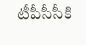టీపీసీసీకి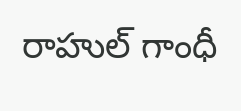రాహుల్ గాంధీ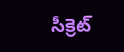సీక్రెట్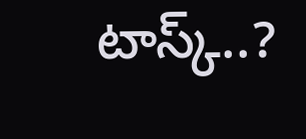టాస్క్..?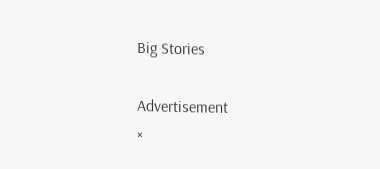Big Stories

Advertisement
×